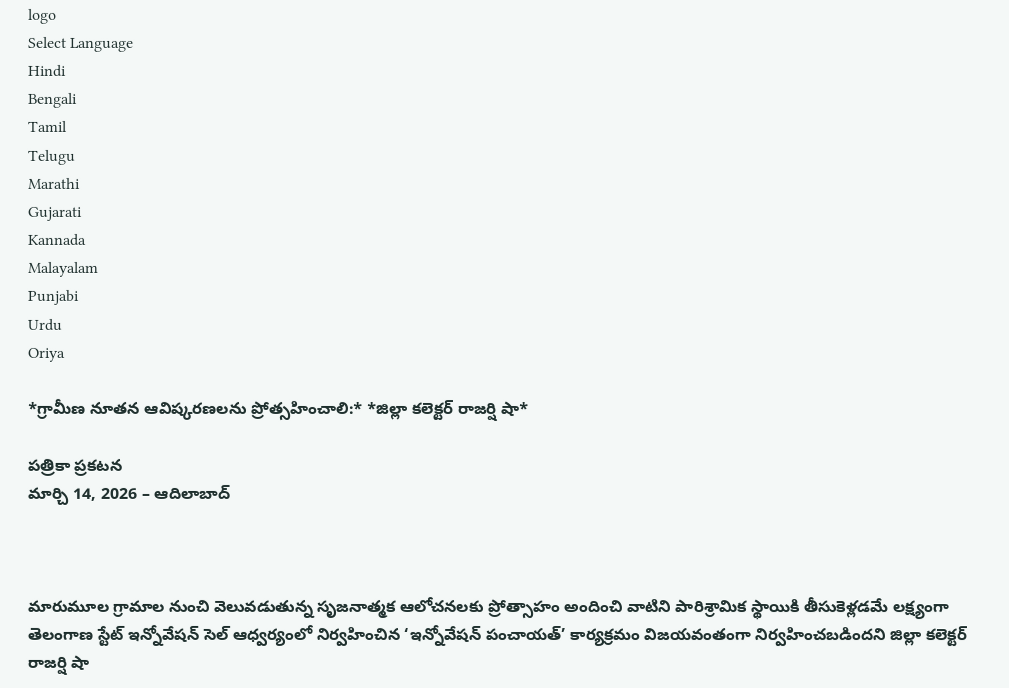logo
Select Language
Hindi
Bengali
Tamil
Telugu
Marathi
Gujarati
Kannada
Malayalam
Punjabi
Urdu
Oriya

*గ్రామీణ నూతన ఆవిష్కరణలను ప్రోత్సహించాలి:* *జిల్లా కలెక్టర్ రాజర్షి షా*

పత్రికా ప్రకటన
మార్చి 14, 2026 – ఆదిలాబాద్



మారుమూల గ్రామాల నుంచి వెలువడుతున్న సృజనాత్మక ఆలోచనలకు ప్రోత్సాహం అందించి వాటిని పారిశ్రామిక స్థాయికి తీసుకెళ్లడమే లక్ష్యంగా తెలంగాణ స్టేట్ ఇన్నోవేషన్ సెల్ ఆధ్వర్యంలో నిర్వహించిన ‘ఇన్నోవేషన్ పంచాయత్’ కార్యక్రమం విజయవంతంగా నిర్వహించబడిందని జిల్లా కలెక్టర్ రాజర్షి షా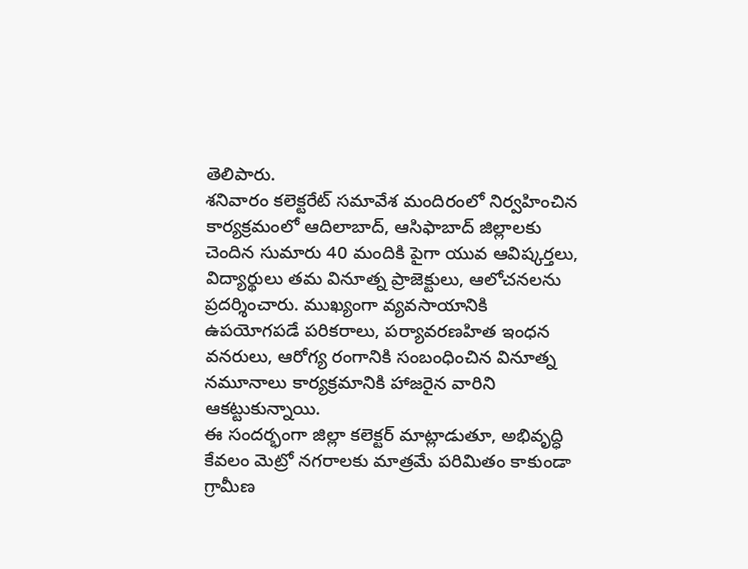తెలిపారు.
శనివారం కలెక్టరేట్ సమావేశ మందిరంలో నిర్వహించిన కార్యక్రమంలో ఆదిలాబాద్, ఆసిఫాబాద్ జిల్లాలకు చెందిన సుమారు 40 మందికి పైగా యువ ఆవిష్కర్తలు, విద్యార్థులు తమ వినూత్న ప్రాజెక్టులు, ఆలోచనలను ప్రదర్శించారు. ముఖ్యంగా వ్యవసాయానికి ఉపయోగపడే పరికరాలు, పర్యావరణహిత ఇంధన వనరులు, ఆరోగ్య రంగానికి సంబంధించిన వినూత్న నమూనాలు కార్యక్రమానికి హాజరైన వారిని ఆకట్టుకున్నాయి.
ఈ సందర్భంగా జిల్లా కలెక్టర్ మాట్లాడుతూ, అభివృద్ధి కేవలం మెట్రో నగరాలకు మాత్రమే పరిమితం కాకుండా గ్రామీణ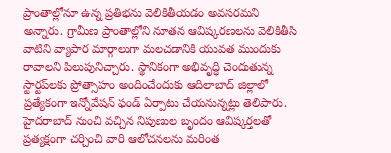ప్రాంతాల్లోనూ ఉన్న ప్రతిభను వెలికితీయడం అవసరమని అన్నారు. గ్రామీణ ప్రాంతాల్లోని నూతన ఆవిష్కరణలను వెలికితీసి వాటిని వ్యాపార మార్గాలుగా మలచడానికి యువత ముందుకు రావాలని పిలుపునిచ్చారు. స్థానికంగా అభివృద్ధి చెందుతున్న స్టార్టప్‌లకు ప్రోత్సాహం అందించేందుకు ఆదిలాబాద్ జిల్లాలో ప్రత్యేకంగా ఇన్నోవేషన్ ఫండ్ ఏర్పాటు చేయనున్నట్లు తెలిపారు.
హైదరాబాద్ నుంచి వచ్చిన నిపుణుల బృందం ఆవిష్కర్తలతో ప్రత్యక్షంగా చర్చించి వారి ఆలోచనలను మరింత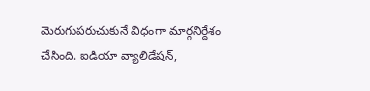మెరుగుపరుచుకునే విధంగా మార్గనిర్దేశం చేసింది. ఐడియా వ్యాలిడేషన్,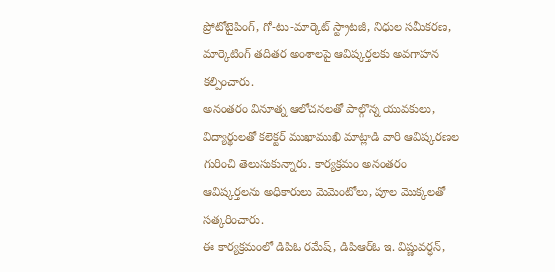ప్రోటోటైపింగ్, గో-టు-మార్కెట్ స్ట్రాటజీ, నిధుల సమీకరణ, మార్కెటింగ్ తదితర అంశాలపై ఆవిష్కర్తలకు అవగాహన కల్పించారు.
అనంతరం వినూత్న ఆలోచనలతో పాల్గొన్న యువకులు, విద్యార్థులతో కలెక్టర్ ముఖాముఖి మాట్లాడి వారి ఆవిష్కరణల గురించి తెలుసుకున్నారు. కార్యక్రమం అనంతరం ఆవిష్కర్తలను అధికారులు మెమెంటోలు, పూల మొక్కలతో సత్కరించారు.
ఈ కార్యక్రమంలో డిపిఓ రమేష్, డిపిఆర్ఓ ఇ. విష్ణువర్ధన్,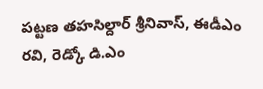పట్టణ తహసిల్దార్ శ్రీనివాస్, ఈడీఎం రవి, రెడ్కో డి.ఎం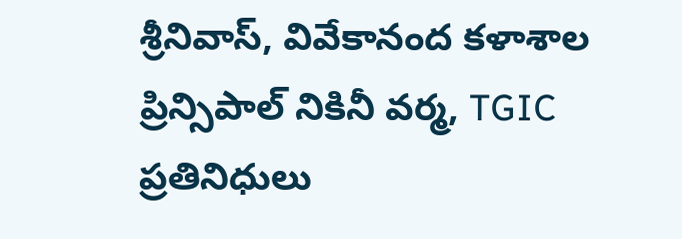శ్రీనివాస్, వివేకానంద కళాశాల ప్రిన్సిపాల్ నికినీ వర్మ, TGIC ప్రతినిధులు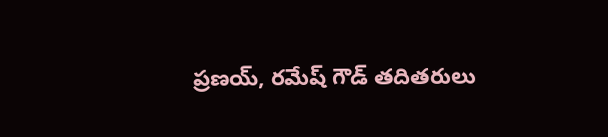ప్రణయ్, రమేష్ గౌడ్ తదితరులు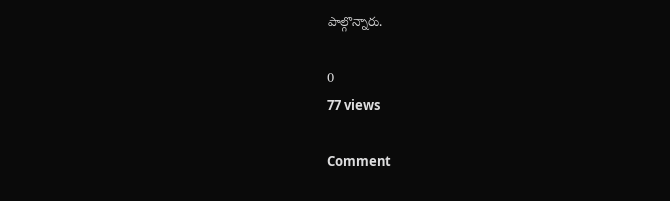పాల్గొన్నారు.

0
77 views

Comment